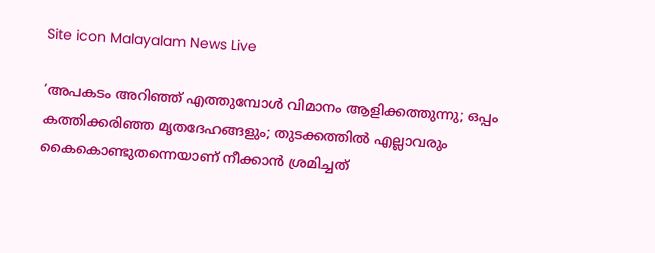Site icon Malayalam News Live

‘അപകടം അറിഞ്ഞ് എത്തുമ്പോൾ വിമാനം ആളിക്കത്തുന്നു; ഒപ്പം കത്തിക്കരിഞ്ഞ മൃതദേഹങ്ങളും; തുടക്കത്തിൽ എല്ലാവരും കൈകൊണ്ടുതന്നെയാണ് നീക്കാൻ ശ്രമിച്ചത്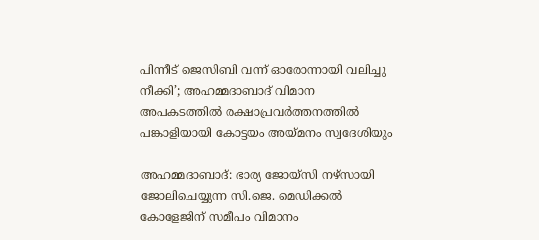പിന്നീട് ജെസിബി വന്ന് ഓരോന്നായി വലിച്ചു നീക്കി’; അഹമ്മദാബാദ് വിമാന അപകടത്തിൽ രക്ഷാപ്രവർത്തനത്തിൽ പങ്കാളിയായി കോട്ടയം അയ്മനം സ്വദേശിയും

അഹമ്മദാബാദ്: ഭാര്യ ജോയ്സി നഴ്സായി ജോലിചെയ്യുന്ന സി.ജെ. മെഡിക്കല്‍ കോളേജിന് സമീപം വിമാനം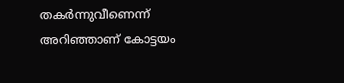തകർന്നുവീണെന്ന് അറിഞ്ഞാണ് കോട്ടയം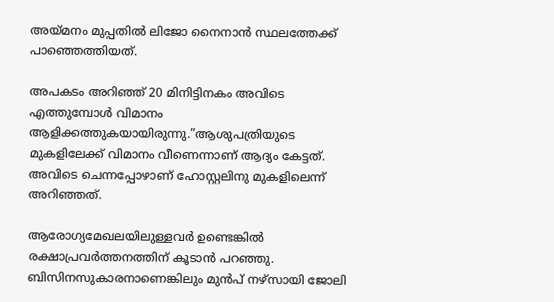അയ്മനം മുപ്പതില്‍ ലിജോ നൈനാൻ സ്ഥലത്തേക്ക് പാഞ്ഞെത്തിയത്.

അപകടം അറിഞ്ഞ് 20 മിനിട്ടിനകം അവിടെ എത്തുമ്പോള്‍ വിമാനം ആളിക്കത്തുകയായിരുന്നു.”ആശുപത്രിയുടെ മുകളിലേക്ക് വിമാനം വീണെന്നാണ് ആദ്യം കേട്ടത്. അവിടെ ചെന്നപ്പോഴാണ് ഹോസ്റ്റലിനു മുകളിലെന്ന് അറിഞ്ഞത്.

ആരോഗ്യമേഖലയിലുള്ളവർ ഉണ്ടെങ്കില്‍ രക്ഷാപ്രവർത്തനത്തിന് കൂടാൻ പറഞ്ഞു. ബിസിനസുകാരനാണെങ്കിലും മുൻപ് നഴ്സായി ജോലി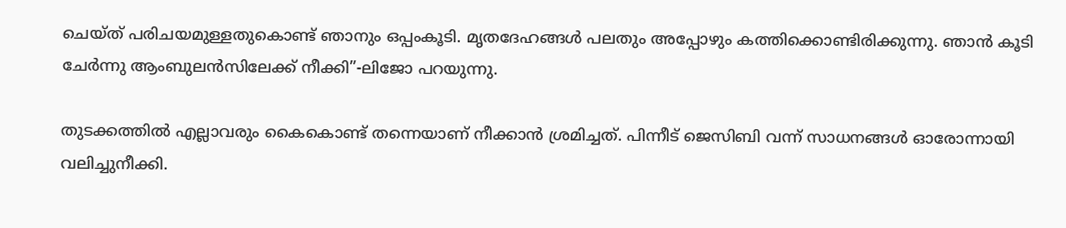ചെയ്ത് പരിചയമുള്ളതുകൊണ്ട് ഞാനും ഒപ്പംകൂടി. മൃതദേഹങ്ങള്‍ പലതും അപ്പോഴും കത്തിക്കൊണ്ടിരിക്കുന്നു. ഞാൻ കൂടി ചേർന്നു ആംബുലൻസിലേക്ക് നീക്കി”-ലിജോ പറയുന്നു.

തുടക്കത്തില്‍ എല്ലാവരും കൈകൊണ്ട് തന്നെയാണ് നീക്കാൻ ശ്രമിച്ചത്. പിന്നീട് ജെസിബി വന്ന് സാധനങ്ങള്‍ ഓരോന്നായി വലിച്ചുനീക്കി.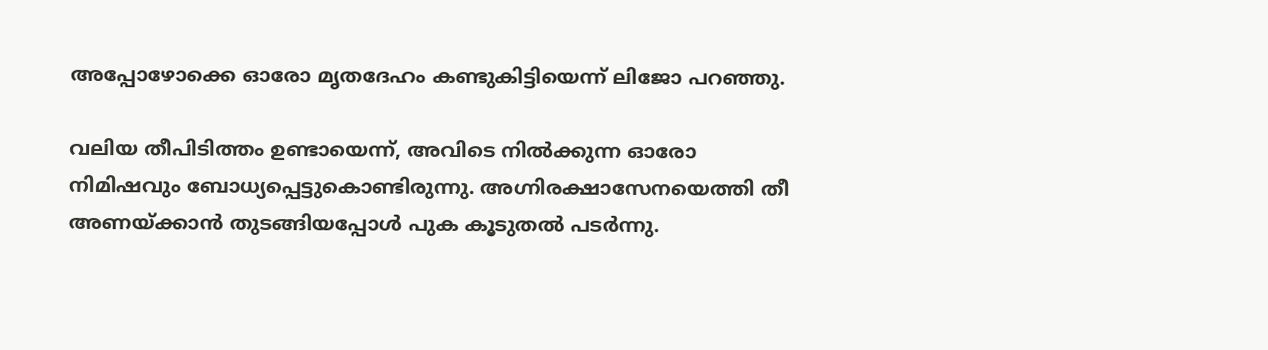അപ്പോഴോക്കെ ഓരോ മൃതദേഹം കണ്ടുകിട്ടിയെന്ന് ലിജോ പറഞ്ഞു.

വലിയ തീപിടിത്തം ഉണ്ടായെന്ന്, അവിടെ നില്‍ക്കുന്ന ഓരോ നിമിഷവും ബോധ്യപ്പെട്ടുകൊണ്ടിരുന്നു. അഗ്നിരക്ഷാസേനയെത്തി തീ അണയ്ക്കാൻ തുടങ്ങിയപ്പോള്‍ പുക കൂടുതല്‍ പടർന്നു.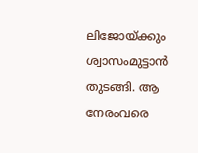ലിജോയ്ക്കും ശ്വാസംമുട്ടാൻ തുടങ്ങി. ആ നേരംവരെ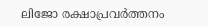ലിജോ രക്ഷാപ്രവർത്തനം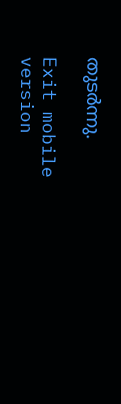തുടർന്നു.

Exit mobile version